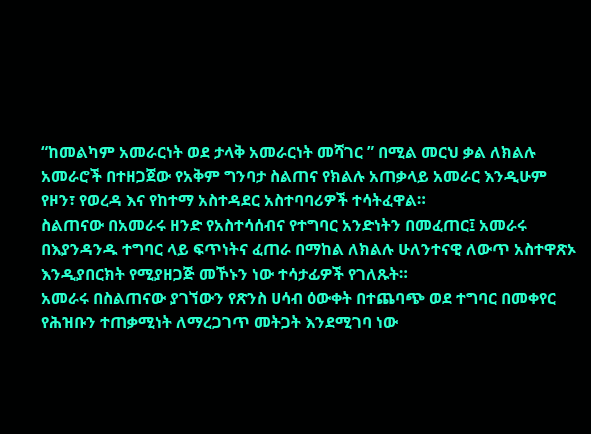“ከመልካም አመራርነት ወደ ታላቅ አመራርነት መሻገር ” በሚል መርህ ቃል ለክልሉ አመራሮች በተዘጋጀው የአቅም ግንባታ ስልጠና የክልሉ አጠቃላይ አመራር እንዲሁም የዞን፣ የወረዳ እና የከተማ አስተዳደር አስተባባሪዎች ተሳትፈዋል።
ስልጠናው በአመራሩ ዘንድ የአስተሳሰብና የተግባር አንድነትን በመፈጠር፤ አመራሩ በእያንዳንዱ ተግባር ላይ ፍጥነትና ፈጠራ በማከል ለክልሉ ሁለንተናዊ ለውጥ አስተዋጽኦ እንዲያበርክት የሚያዘጋጅ መኾኑን ነው ተሳታፊዎች የገለጹት።
አመራሩ በስልጠናው ያገኘውን የጽንስ ሀሳብ ዕውቀት በተጨባጭ ወደ ተግባር በመቀየር የሕዝቡን ተጠቃሚነት ለማረጋገጥ መትጋት እንደሚገባ ነው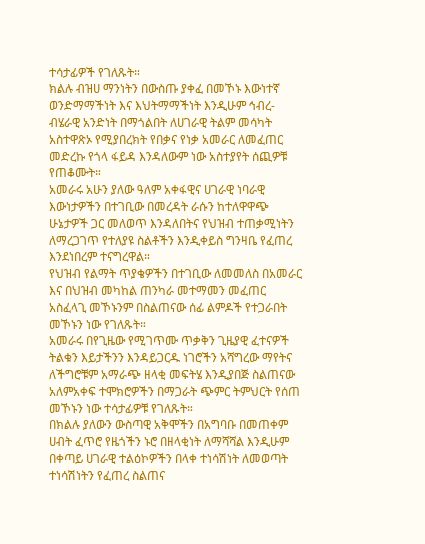ተሳታፊዎች የገለጹት።
ክልሉ ብዝሀ ማንነትን በውስጡ ያቀፈ በመኾኑ እውነተኛ ወንድማማችነት እና እህትማማችነት እንዲሁም ኅብረ-ብሄራዊ አንድነት በማጎልበት ለሀገራዊ ትልም መሳካት አስተዋጽኦ የሚያበረክት የበቃና የነቃ አመራር ለመፈጠር መድረኩ የጎላ ፋይዳ እንዳለውም ነው አስተያየት ሰጪዎቹ የጠቆሙት።
አመራሩ አሁን ያለው ዓለም አቀፋዊና ሀገራዊ ነባራዊ እውነታዎችን በተገቢው በመረዳት ራሱን ከተለዋዋጭ ሁኔታዎች ጋር መለወጥ እንዳለበትና የህዝብ ተጠቃሚነትን ለማረጋገጥ የተለያዩ ስልቶችን እንዲቀይስ ግንዛቤ የፈጠረ እንደነበረም ተናግረዋል።
የህዝብ የልማት ጥያቄዎችን በተገቢው ለመመለስ በአመራር እና በህዝብ መካከል ጠንካራ መተማመን መፈጠር አስፈላጊ መኾኑንም በስልጠናው ሰፊ ልምዶች የተጋራበት መኾኑን ነው የገለጹት።
አመራሩ በየጊዜው የሚገጥሙ ጥቃቅን ጊዜያዊ ፈተናዎች ትልቁን እይታችንን እንዳይጋርዱ ነገሮችን አሻግረው ማየትና ለችግሮቹም አማራጭ ዘላቂ መፍትሄ እንዲያበጅ ስልጠናው አለምአቀፍ ተሞክሮዎችን በማጋራት ጭምር ትምህርት የሰጠ መኾኑን ነው ተሳታፊዎቹ የገለጹት።
በክልሉ ያለውን ውስጣዊ አቅሞችን በአግባቡ በመጠቀም ሀብት ፈጥሮ የዜጎችን ኑሮ በዘላቂነት ለማሻሻል እንዲሁም በቀጣይ ሀገራዊ ተልዕኮዎችን በላቀ ተነሳሽነት ለመወጣት ተነሳሽነትን የፈጠረ ስልጠና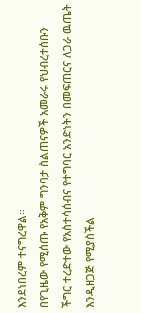እንደነበረም ተናግረዋል።
በየጊዜው የሚሰጡ የአቅም ግንባታ ስልጠናዎች አመራሩ የህብረተሰቡን ችግር ተረድተው የአስተሳሰብና የተግባር አንድነትን በመፍጠርና ለጋራ ዉጤት እንዲዘጋጅ የሚያስችል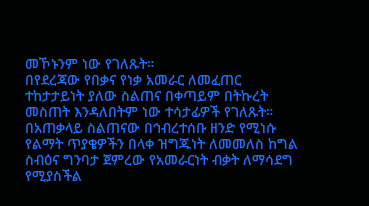መኾኑንም ነው የገለጹት።
በየደረጃው የበቃና የነቃ አመራር ለመፈጠር
ተከታታይነት ያለው ስልጠና በቀጣይም በትኩረት መስጠት እንዳለበትም ነው ተሳታፊዎች የገለጹት።
በአጠቃላይ ስልጠናው በኅብረተሰቡ ዘንድ የሚነሱ የልማት ጥያቄዎችን በላቀ ዝግጁነት ለመመለስ ከግል ስብዕና ግንባታ ጀምረው የአመራርነት ብቃት ለማሳደግ የሚያስችል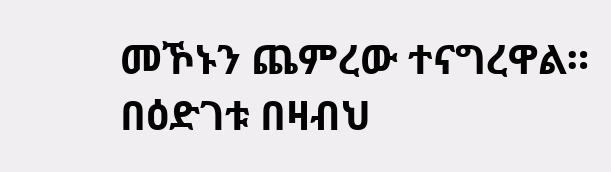መኾኑን ጨምረው ተናግረዋል።
በዕድገቱ በዛብህ